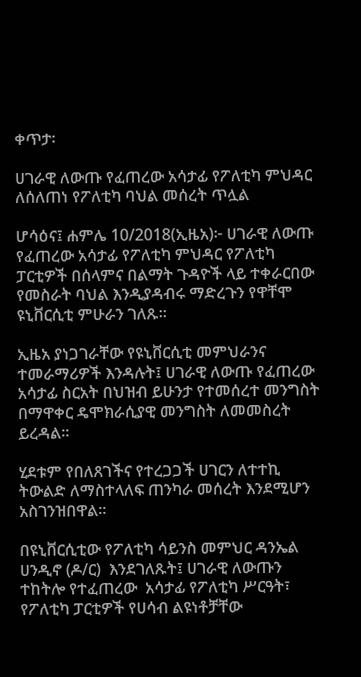ቀጥታ፡

ሀገራዊ ለውጡ የፈጠረው አሳታፊ የፖለቲካ ምህዳር ለሰለጠነ የፖለቲካ ባህል መሰረት ጥሏል

ሆሳዕና፤ ሐምሌ 10/2018(ኢዜአ)፦ ሀገራዊ ለውጡ የፈጠረው አሳታፊ የፖለቲካ ምህዳር የፖለቲካ ፓርቲዎች በሰላምና በልማት ጉዳዮች ላይ ተቀራርበው የመስራት ባህል እንዲያዳብሩ ማድረጉን የዋቸሞ ዩኒቨርሲቲ ምሁራን ገለጹ።

ኢዜአ ያነጋገራቸው የዩኒቨርሲቲ መምህራንና ተመራማሪዎች እንዳሉት፤ ሀገራዊ ለውጡ የፈጠረው አሳታፊ ስርአት በህዝብ ይሁንታ የተመሰረተ መንግስት በማዋቀር ዴሞክራሲያዊ መንግስት ለመመስረት ይረዳል።

ሂደቱም የበለጸገችና የተረጋጋች ሀገርን ለተተኪ ትውልድ ለማስተላለፍ ጠንካራ መሰረት እንደሚሆን አስገንዝበዋል።

በዩኒቨርሲቲው የፖለቲካ ሳይንስ መምህር ዳንኤል ሀንዲኖ (ዶ/ር)  እንደገለጹት፤ ሀገራዊ ለውጡን ተከትሎ የተፈጠረው  አሳታፊ የፖለቲካ ሥርዓት፣ የፖለቲካ ፓርቲዎች የሀሳብ ልዩነቶቻቸው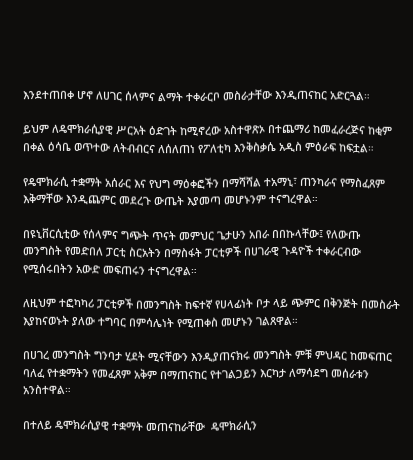እንደተጠበቀ ሆኖ ለሀገር ሰላምና ልማት ተቀራርቦ መስራታቸው እንዲጠናከር አድርጓል።

ይህም ለዴሞክራሲያዊ ሥርአት ዕድገት ከሚኖረው አስተዋጽኦ በተጨማሪ ከመፈራረጅና ከቂም በቀል ዕሳቤ ወጥተው ለትብብርና ለሰለጠነ የፖለቲካ እንቅስቃሴ አዲስ ምዕራፍ ከፍቷል።

የዴሞክራሲ ተቋማት አሰራር እና የህግ ማዕቀፎችን በማሻሻል ተአማኒ፣ ጠንካራና የማስፈጸም እቅማቸው እንዲጨምር መደረጉ ውጤት እያመጣ መሆኑንም ተናግረዋል።

በዩኒቨርሲቲው የሰላምና ግጭት ጥናት መምህር ጌታሁን አበራ በበኩላቸው፤ የለውጡ መንግስት የመድበለ ፓርቲ ስርአትን በማስፋት ፓርቲዎች በሀገራዊ ጉዳዮች ተቀራርብው የሚሰሩበትን አውድ መፍጠሩን ተናግረዋል።

ለዚህም ተፎካካሪ ፓርቲዎች በመንግስት ከፍተኛ የሀላፊነት ቦታ ላይ ጭምር በቅንጅት በመስራት እያከናወኑት ያለው ተግባር በምሳሌነት የሚጠቀስ መሆኑን ገልጸዋል።

በሀገረ መንግስት ግንባታ ሂደት ሚናቸውን እንዲያጠናክሩ መንግስት ምቹ ምህዳር ከመፍጠር ባለፈ የተቋማትን የመፈጸም አቅም በማጠናከር የተገልጋይን እርካታ ለማሳደግ መሰራቱን አንስተዋል።

በተለይ ዴሞክራሲያዊ ተቋማት መጠናከራቸው  ዴሞክራሲን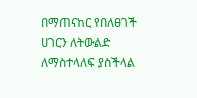በማጠናከር የበለፀገች ሀገርን ለትውልድ ለማስተላለፍ ያስችላል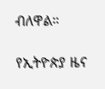ብለዋል።

የኢትዮጵያ ዜና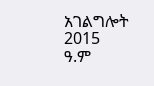አገልግሎት
2015
ዓ.ም